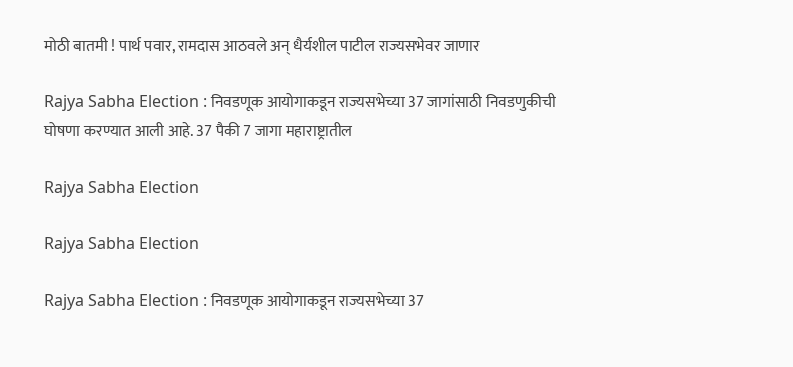मोठी बातमी ! पार्थ पवार, रामदास आठवले अन् धैर्यशील पाटील राज्यसभेवर जाणार

Rajya Sabha Election : निवडणूक आयोगाकडून राज्यसभेच्या 37 जागांसाठी निवडणुकीची घोषणा करण्यात आली आहे. 37 पैकी 7 जागा महाराष्ट्रातील

Rajya Sabha Election

Rajya Sabha Election

Rajya Sabha Election : निवडणूक आयोगाकडून राज्यसभेच्या 37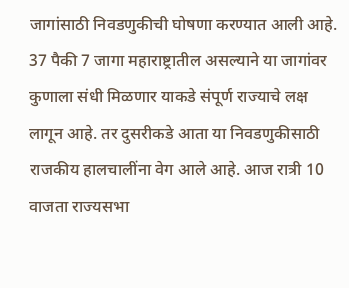जागांसाठी निवडणुकीची घोषणा करण्यात आली आहे. 37 पैकी 7 जागा महाराष्ट्रातील असल्याने या जागांवर कुणाला संधी मिळणार याकडे संपूर्ण राज्याचे लक्ष लागून आहे. तर दुसरीकडे आता या निवडणुकीसाठी राजकीय हालचालींना वेग आले आहे. आज रात्री 10 वाजता राज्यसभा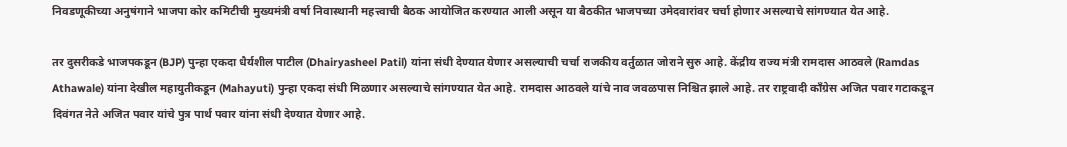निवडणूकीच्या अनुषंगाने भाजपा कोर कमिटीची मुख्यमंत्री वर्षा निवास्थानी महत्त्वाची बैठक आयोजित करण्यात आली असून या बैठकीत भाजपच्या उमेदवारांवर चर्चा होणार असल्याचे सांगण्यात येत आहे.

तर दुसरीकडे भाजपकडून (BJP) पुन्हा एकदा धैर्यशील पाटील (Dhairyasheel Patil) यांना संधी देण्यात येणार असल्याची चर्चा राजकीय वर्तुळात जोराने सुरु आहे. केंद्रीय राज्य मंत्री रामदास आठवले (Ramdas Athawale) यांना देखील महायुतीकडून (Mahayuti) पुन्हा एकदा संधी मिळणार असल्याचे सांगण्यात येत आहे. रामदास आठवले यांचे नाव जवळपास निश्चित झाले आहे. तर राष्ट्रवादी काँग्रेस अजित पवार गटाकडून दिवंगत नेते अजित पवार यांचे पुत्र पार्थ पवार यांना संधी देण्यात येणार आहे.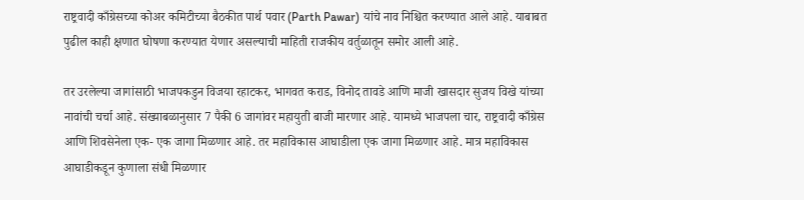राष्ट्रवादी काँग्रेसच्या कोअर कमिटीच्या बैठकीत पार्थ पवार (Parth Pawar) यांचे नाव निश्चित करण्यात आले आहे. याबाबत पुढील काही क्षणात घोषणा करण्यात येणार असल्याची माहिती राजकीय वर्तुळातून समोर आली आहे.

तर उरलेल्या जागांसाठी भाजपकडुन विजया रहाटकर, भागवत कराड, विनोद तावडे आणि माजी खासदार सुजय विखे यांच्या नावांची चर्चा आहे. संख्याबळानुसार 7 पैकी 6 जागांवर महायुती बाजी मारणार आहे. यामध्ये भाजपला चार, राष्ट्रवादी काँग्रेस आणि शिवसेनेला एक- एक जागा मिळणार आहे. तर महाविकास आघाडीला एक जागा मिळणार आहे. मात्र महाविकास आघाडीकडून कुणाला संधी मिळणार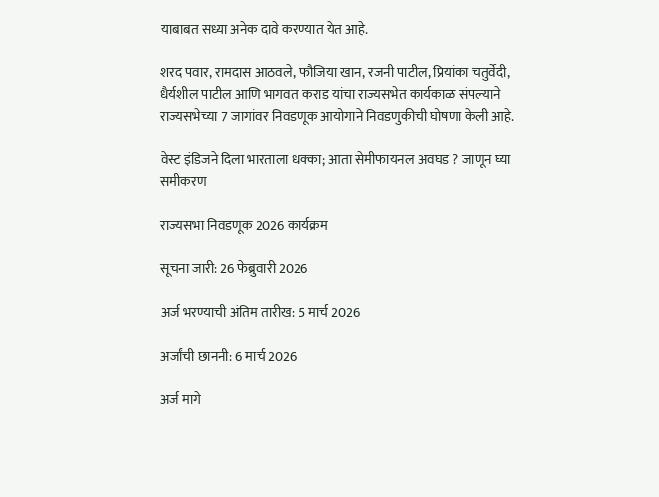याबाबत सध्या अनेक दावे करण्यात येत आहे.

शरद पवार, रामदास आठवले, फौजिया खान, रजनी पाटील, प्रियांका चतुर्वेदी, धैर्यशील पाटील आणि भागवत कराड यांचा राज्यसभेत कार्यकाळ संपल्याने राज्यसभेच्या 7 जागांवर निवडणूक आयोगाने निवडणुकीची घोषणा केली आहे.

वेस्ट इंडिजने दिला भारताला धक्का; आता सेमीफायनल अवघड ? जाणून घ्या समीकरण

राज्यसभा निवडणूक 2026 कार्यक्रम

सूचना जारी: 26 फेब्रुवारी 2026

अर्ज भरण्याची अंतिम तारीख: 5 मार्च 2026

अर्जांची छाननी: 6 मार्च 2026

अर्ज मागे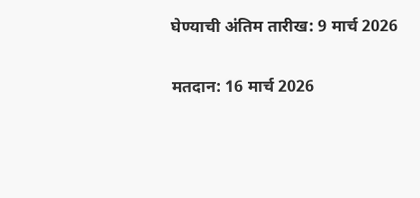घेण्याची अंतिम तारीख: 9 मार्च 2026

मतदान: 16 मार्च 2026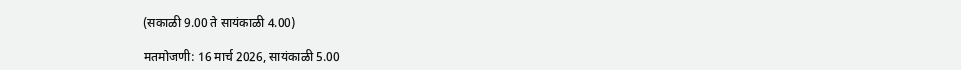(सकाळी 9.00 ते सायंकाळी 4.00)

मतमोजणी: 16 मार्च 2026, सायंकाळी 5.00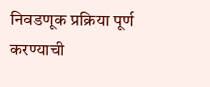निवडणूक प्रक्रिया पूर्ण करण्याची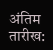अंतिम तारीख: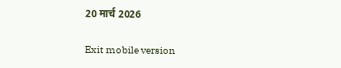20 मार्च 2026

Exit mobile version